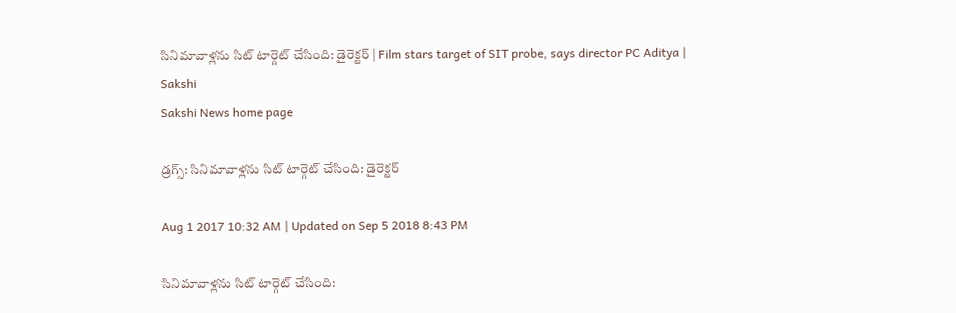సినిమావాళ్లను సిట్‌ టార్గెట్‌ చేసింది: డైరెక్టర్‌ | Film stars target of SIT probe, says director PC Aditya | Sakshi
Sakshi News home page

డ్రగ్స్‌: సినిమావాళ్లను సిట్‌ టార్గెట్‌ చేసింది: డైరెక్టర్‌

Aug 1 2017 10:32 AM | Updated on Sep 5 2018 8:43 PM

సినిమావాళ్లను సిట్‌ టార్గెట్‌ చేసింది: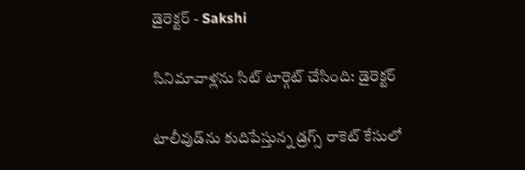డైరెక్టర్‌ - Sakshi

సినిమావాళ్లను సిట్‌ టార్గెట్‌ చేసింది: డైరెక్టర్‌

టాలీవుడ్‌ను కుదిపేస్తున్న డ్రగ్స్‌ రాకెట్‌ కేసులో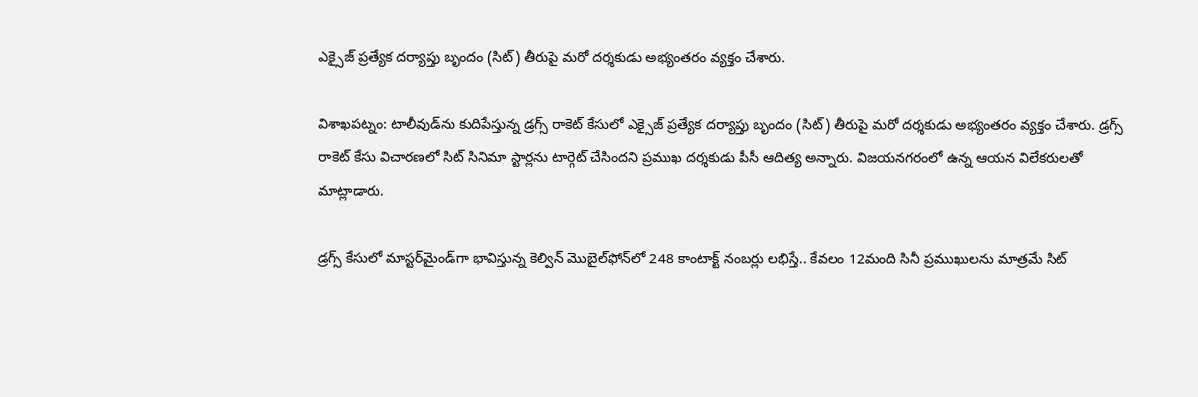ఎక్సైజ్‌ ప్రత్యేక దర్యాప్తు బృందం (సిట్‌) తీరుపై మరో దర్శకుడు అభ్యంతరం వ్యక్తం చేశారు.

విశాఖపట్నం: టాలీవుడ్‌ను కుదిపేస్తున్న డ్రగ్స్‌ రాకెట్‌ కేసులో ఎక్సైజ్‌ ప్రత్యేక దర్యాప్తు బృందం (సిట్‌) తీరుపై మరో దర్శకుడు అభ్యంతరం వ్యక్తం చేశారు. డ్రగ్స్‌ రాకెట్‌ కేసు విచారణలో సిట్‌ సినిమా స్టార్లను టార్గెట్‌ చేసిందని ప్రముఖ దర్శకుడు పీసీ ఆదిత్య అన్నారు. విజయనగరంలో ఉన్న ఆయన విలేకరులతో మాట్లాడారు.

డ్రగ్స్‌ కేసులో మాస్టర్‌మైండ్‌గా భావిస్తున్న కెల్విన్‌ మొబైల్‌ఫోన్‌లో 248 కాంటాక్ట్‌ నంబర్లు లభిస్తే.. కేవలం 12మంది సినీ ప్రముఖులను మాత్రమే సిట్‌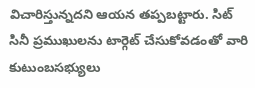విచారిస్తున్నదని ఆయన తప్పబట్టారు. సిట్‌ సినీ ప్రముఖులను టార్గెట్‌ చేసుకోవడంతో వారి కుటుంబసభ్యులు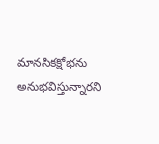మానసికక్షోభను అనుభవిస్తున్నారని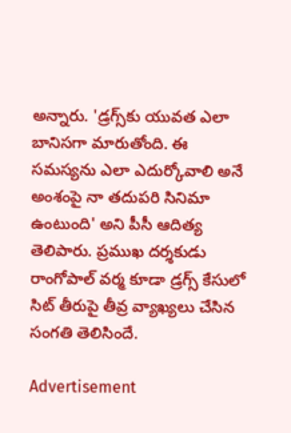అన్నారు. 'డ్రగ్స్‌కు యువత ఎలా బానిసగా మారుతోంది. ఈ సమస్యను ఎలా ఎదుర్కోవాలి అనే అంశంపై నా తదుపరి సినిమా ఉంటుంది' అని పీసీ ఆదిత్య తెలిపారు. ప్రముఖ దర్శకుడు రాంగోపాల్‌ వర్మ కూడా డ్రగ్స్‌ కేసులో సిట్‌ తీరుపై తీవ్ర వ్యాఖ్యలు చేసిన సంగతి తెలిసిందే.

Advertisement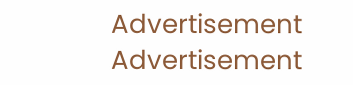Advertisement
Advertisement